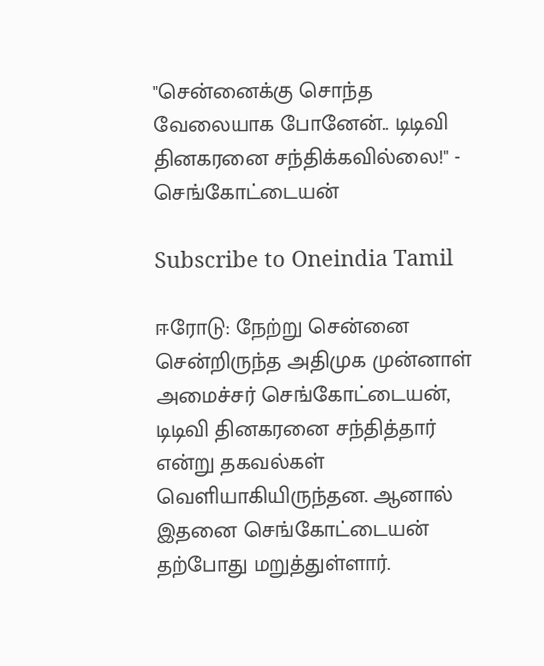"சென்னைக்கு சொந்த வேலையாக போனேன்.. டிடிவி தினகரனை சந்திக்கவில்லை!" - செங்கோட்டையன்

Subscribe to Oneindia Tamil

ஈரோடு: நேற்று சென்னை சென்றிருந்த அதிமுக முன்னாள் அமைச்சர் செங்கோட்டையன், டிடிவி தினகரனை சந்தித்தார் என்று தகவல்கள் வெளியாகியிருந்தன. ஆனால் இதனை செங்கோட்டையன் தற்போது மறுத்துள்ளார்.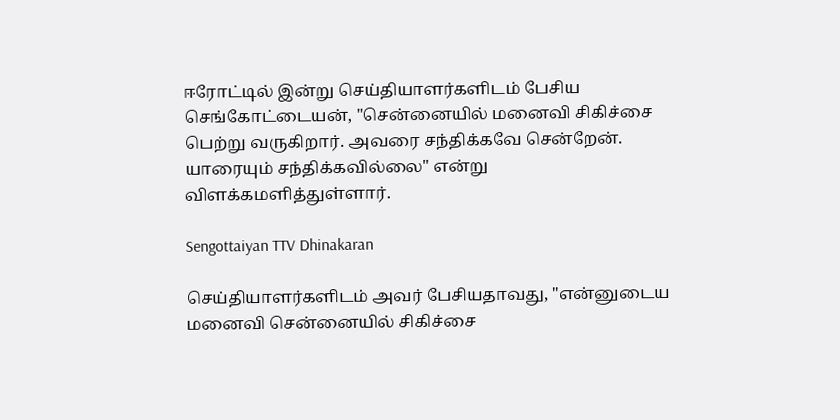ஈரோட்டில் இன்று செய்தியாளர்களிடம் பேசிய செங்கோட்டையன், "சென்னையில் மனைவி சிகிச்சை பெற்று வருகிறார். அவரை சந்திக்கவே சென்றேன். யாரையும் சந்திக்கவில்லை" என்று விளக்கமளித்துள்ளார்.

Sengottaiyan TTV Dhinakaran

செய்தியாளர்களிடம் அவர் பேசியதாவது, "என்னுடைய மனைவி சென்னையில் சிகிச்சை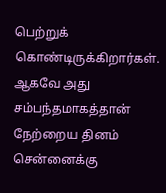பெற்றுக் கொண்டிருக்கிறார்கள். ஆகவே அது சம்பந்தமாகத்தான் நேற்றைய தினம் சென்னைக்கு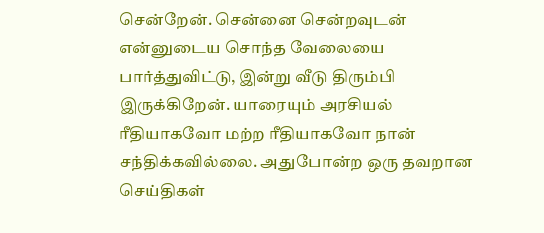சென்றேன். சென்னை சென்றவுடன் என்னுடைய சொந்த வேலையை பார்த்துவிட்டு, இன்று வீடு திரும்பி இருக்கிறேன். யாரையும் அரசியல் ரீதியாகவோ மற்ற ரீதியாகவோ நான் சந்திக்கவில்லை. அதுபோன்ற ஒரு தவறான செய்திகள்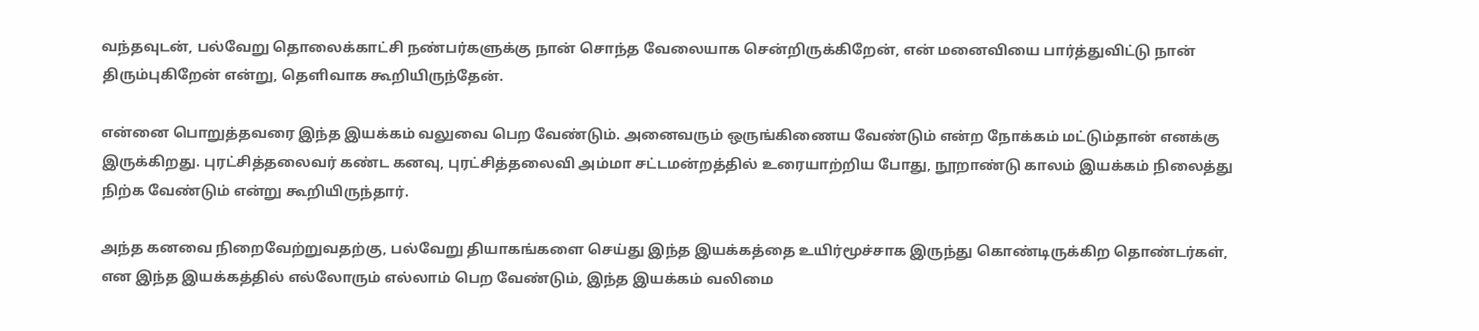வந்தவுடன், பல்வேறு தொலைக்காட்சி நண்பர்களுக்கு நான் சொந்த வேலையாக சென்றிருக்கிறேன், என் மனைவியை பார்த்துவிட்டு நான் திரும்புகிறேன் என்று, தெளிவாக கூறியிருந்தேன்.

என்னை பொறுத்தவரை இந்த இயக்கம் வலுவை பெற வேண்டும். அனைவரும் ஒருங்கிணைய வேண்டும் என்ற நோக்கம் மட்டும்தான் எனக்கு இருக்கிறது. புரட்சித்தலைவர் கண்ட கனவு, புரட்சித்தலைவி அம்மா சட்டமன்றத்தில் உரையாற்றிய போது, நூறாண்டு காலம் இயக்கம் நிலைத்து நிற்க வேண்டும் என்று கூறியிருந்தார்.

அந்த கனவை நிறைவேற்றுவதற்கு, பல்வேறு தியாகங்களை செய்து இந்த இயக்கத்தை உயிர்மூச்சாக இருந்து கொண்டிருக்கிற தொண்டர்கள், என இந்த இயக்கத்தில் எல்லோரும் எல்லாம் பெற வேண்டும், இந்த இயக்கம் வலிமை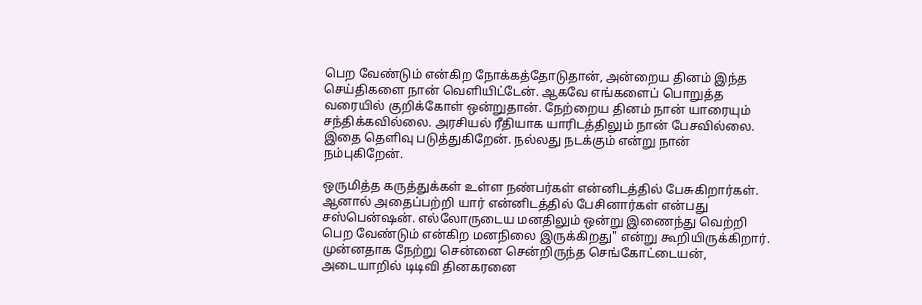பெற வேண்டும் என்கிற நோக்கத்தோடுதான், அன்றைய தினம் இந்த செய்திகளை நான் வெளியிட்டேன். ஆகவே எங்களைப் பொறுத்த வரையில் குறிக்கோள் ஒன்றுதான். நேற்றைய தினம் நான் யாரையும் சந்திக்கவில்லை. அரசியல் ரீதியாக யாரிடத்திலும் நான் பேசவில்லை. இதை தெளிவு படுத்துகிறேன். நல்லது நடக்கும் என்று நான் நம்புகிறேன்.

ஒருமித்த கருத்துக்கள் உள்ள நண்பர்கள் என்னிடத்தில் பேசுகிறார்கள். ஆனால் அதைப்பற்றி யார் என்னிடத்தில் பேசினார்கள் என்பது சஸ்பென்ஷன். எல்லோருடைய மனதிலும் ஒன்று இணைந்து வெற்றி பெற வேண்டும் என்கிற மனநிலை இருக்கிறது" என்று கூறியிருக்கிறார். முன்னதாக நேற்று சென்னை சென்றிருந்த செங்கோட்டையன், அடையாறில் டிடிவி தினகரனை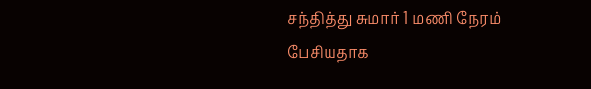சந்தித்து சுமார் 1 மணி நேரம் பேசியதாக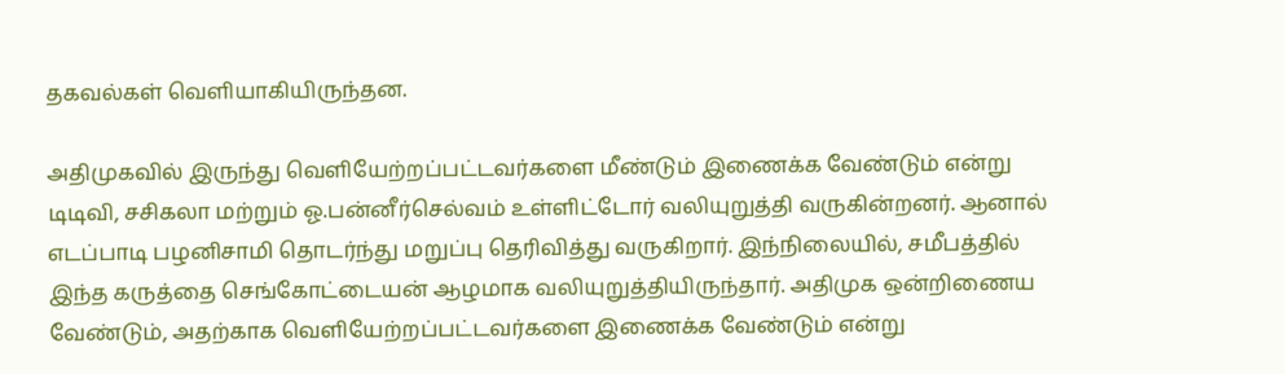தகவல்கள் வெளியாகியிருந்தன.

அதிமுகவில் இருந்து வெளியேற்றப்பட்டவர்களை மீண்டும் இணைக்க வேண்டும் என்று டிடிவி, சசிகலா மற்றும் ஓ.பன்னீர்செல்வம் உள்ளிட்டோர் வலியுறுத்தி வருகின்றனர். ஆனால் எடப்பாடி பழனிசாமி தொடர்ந்து மறுப்பு தெரிவித்து வருகிறார். இந்நிலையில், சமீபத்தில் இந்த கருத்தை செங்கோட்டையன் ஆழமாக வலியுறுத்தியிருந்தார். அதிமுக ஒன்றிணைய வேண்டும், அதற்காக வெளியேற்றப்பட்டவர்களை இணைக்க வேண்டும் என்று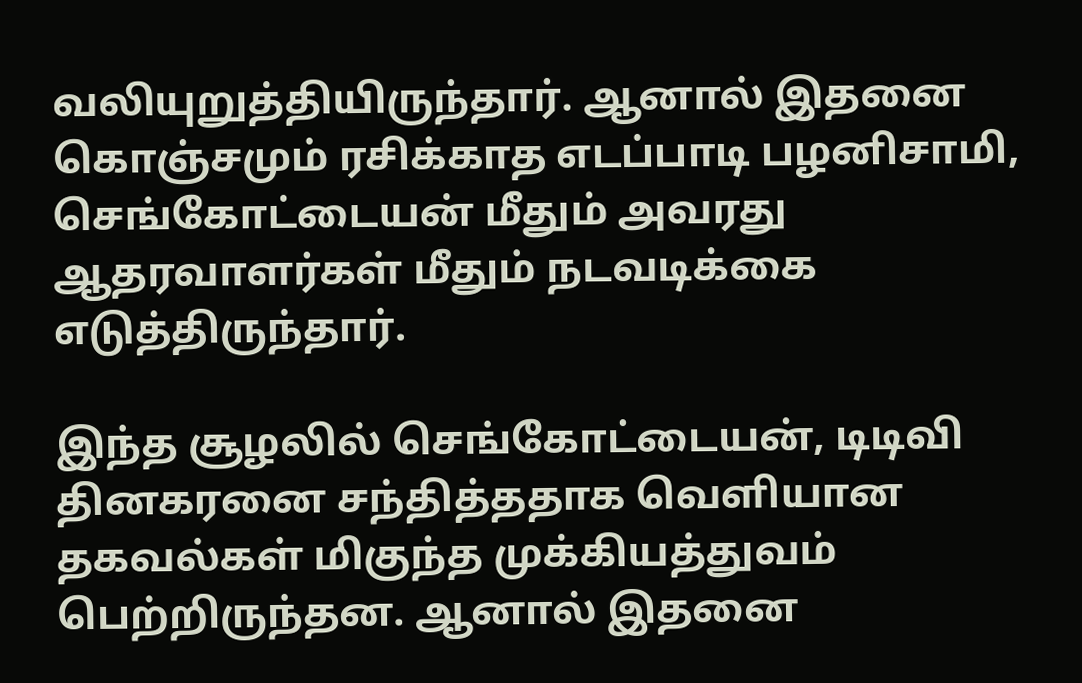வலியுறுத்தியிருந்தார். ஆனால் இதனை கொஞ்சமும் ரசிக்காத எடப்பாடி பழனிசாமி, செங்கோட்டையன் மீதும் அவரது ஆதரவாளர்கள் மீதும் நடவடிக்கை எடுத்திருந்தார்.

இந்த சூழலில் செங்கோட்டையன், டிடிவி தினகரனை சந்தித்ததாக வெளியான தகவல்கள் மிகுந்த முக்கியத்துவம் பெற்றிருந்தன. ஆனால் இதனை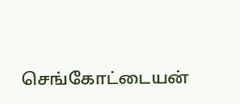செங்கோட்டையன்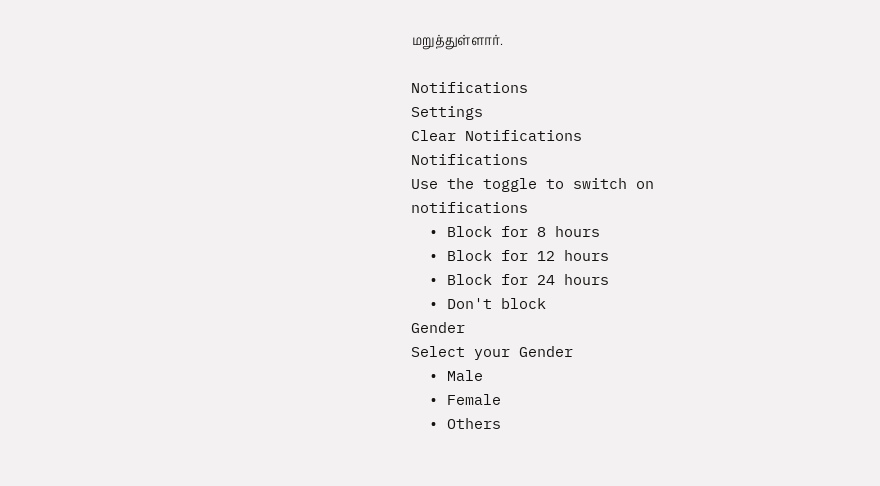மறுத்துள்ளார்.

Notifications
Settings
Clear Notifications
Notifications
Use the toggle to switch on notifications
  • Block for 8 hours
  • Block for 12 hours
  • Block for 24 hours
  • Don't block
Gender
Select your Gender
  • Male
  • Female
  • Others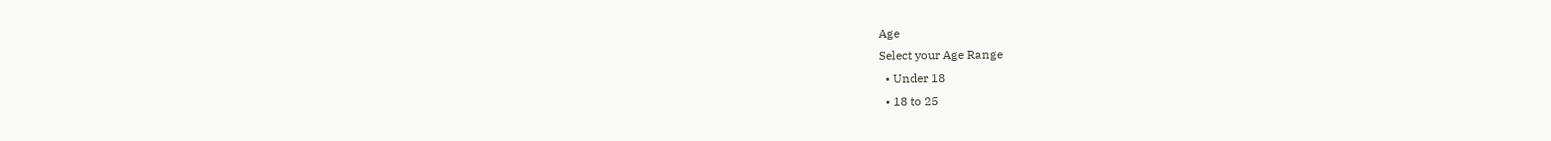Age
Select your Age Range
  • Under 18
  • 18 to 25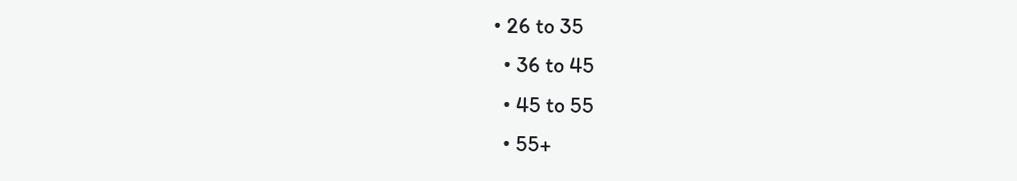• 26 to 35
  • 36 to 45
  • 45 to 55
  • 55+